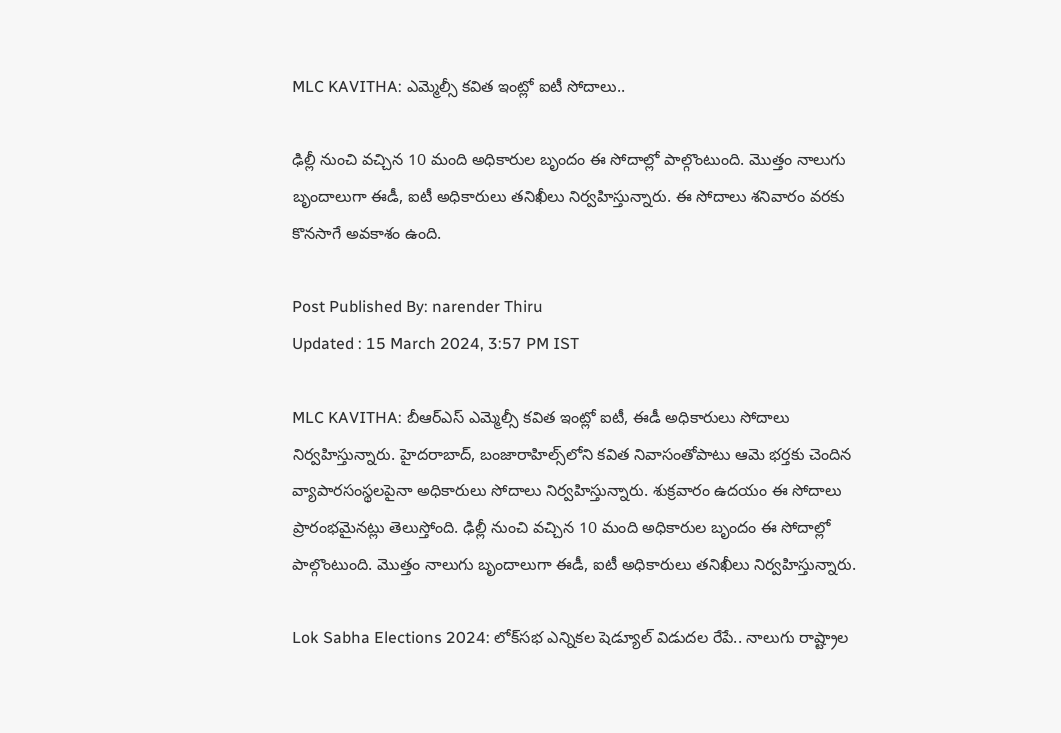MLC KAVITHA: ఎమ్మెల్సీ కవిత ఇంట్లో ఐటీ సోదాలు..

ఢిల్లీ నుంచి వచ్చిన 10 మంది అధికారుల బృందం ఈ సోదాల్లో పాల్గొంటుంది. మొత్తం నాలుగు బృందాలుగా ఈడీ, ఐటీ అధికారులు తనిఖీలు నిర్వహిస్తున్నారు. ఈ సోదాలు శనివారం వరకు కొనసాగే అవకాశం ఉంది.

Post Published By: narender Thiru
Updated : 15 March 2024, 3:57 PM IST

MLC KAVITHA: బీఆర్ఎస్ ఎమ్మెల్సీ కవిత ఇంట్లో ఐటీ, ఈడీ అధికారులు సోదాలు నిర్వహిస్తున్నారు. హైదరాబాద్‌, బంజారాహిల్స్‌లోని కవిత నివాసంతోపాటు ఆమె భర్తకు చెందిన వ్యాపారసంస్థలపైనా అధికారులు సోదాలు నిర్వహిస్తున్నారు. శుక్రవారం ఉదయం ఈ సోదాలు ప్రారంభమైనట్లు తెలుస్తోంది. ఢిల్లీ నుంచి వచ్చిన 10 మంది అధికారుల బృందం ఈ సోదాల్లో పాల్గొంటుంది. మొత్తం నాలుగు బృందాలుగా ఈడీ, ఐటీ అధికారులు తనిఖీలు నిర్వహిస్తున్నారు.

Lok Sabha Elections 2024: లో‌క్‌సభ ఎన్నికల షెడ్యూల్ విడుదల రేపే.. నాలుగు రాష్ట్రాల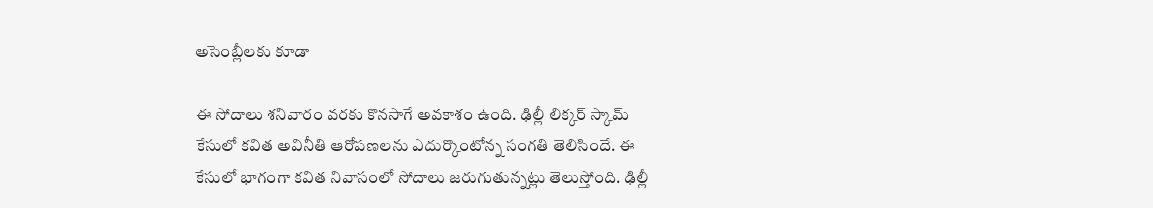అసెంబ్లీలకు కూడా

ఈ సోదాలు శనివారం వరకు కొనసాగే అవకాశం ఉంది. ఢిల్లీ లిక్కర్ స్కామ్ కేసులో కవిత అవినీతి ఆరోపణలను ఎదుర్కొంటోన్న సంగతి తెలిసిందే. ఈ కేసులో భాగంగా కవిత నివాసంలో సోదాలు జరుగుతున్నట్లు తెలుస్తోంది. ఢిల్లీ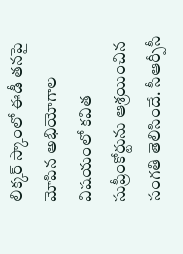లిక్కర్ స్కాంలో ఈడీ తనపై మోపిన అభియోగాల విషయంలో కవిత సుప్రీంకోర్టును ఆశ్రయించిన సంగతి తెలిసిందే. సీఆర్పీసీ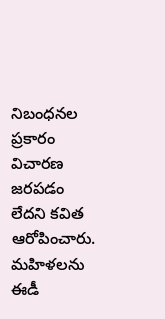నిబంధనల ప్రకారం విచారణ జరపడం లేదని కవిత ఆరోపించారు. మహిళలను ఈడీ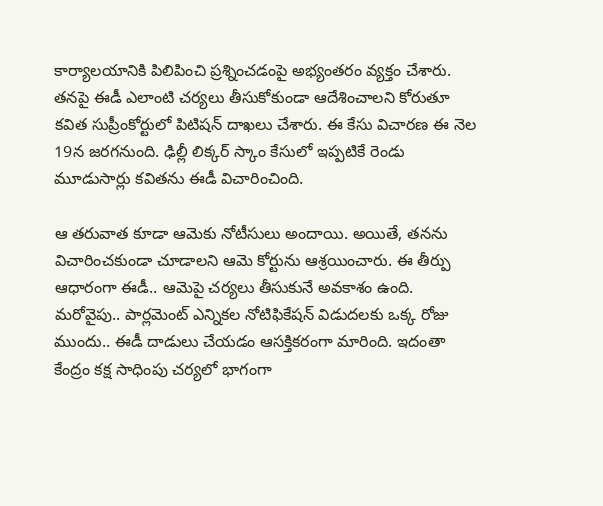కార్యాలయానికి పిలిపించి ప్రశ్నించడంపై అభ్యంతరం వ్యక్తం చేశారు. తనపై ఈడీ ఎలాంటి చర్యలు తీసుకోకుండా ఆదేశించాలని కోరుతూ కవిత సుప్రీంకోర్టులో పిటిషన్ దాఖలు చేశారు. ఈ కేసు విచారణ ఈ నెల 19న జరగనుంది. ఢిల్లీ లిక్కర్ స్కాం కేసులో ఇప్పటికే రెండు మూడుసార్లు కవితను ఈడీ విచారించింది.

ఆ తరువాత కూడా ఆమెకు నోటీసులు అందాయి. అయితే, తనను విచారించకుండా చూడాలని ఆమె కోర్టును ఆశ్రయించారు. ఈ తీర్పు ఆధారంగా ఈడీ.. ఆమెపై చర్యలు తీసుకునే అవకాశం ఉంది. మరోవైపు.. పార్లమెంట్ ఎన్నికల నోటిఫికేషన్ విడుదలకు ఒక్క రోజు ముందు.. ఈడీ దాడులు చేయడం ఆసక్తికరంగా మారింది. ఇదంతా కేంద్రం కక్ష సాధింపు చర్యలో భాగంగా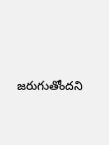జరుగుతోందని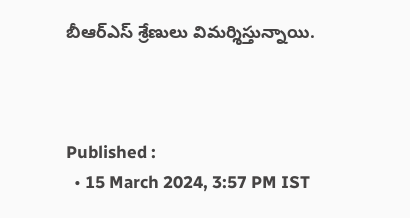బీఆర్ఎస్ శ్రేణులు విమర్శిస్తున్నాయి.



Published :
  • 15 March 2024, 3:57 PM IST